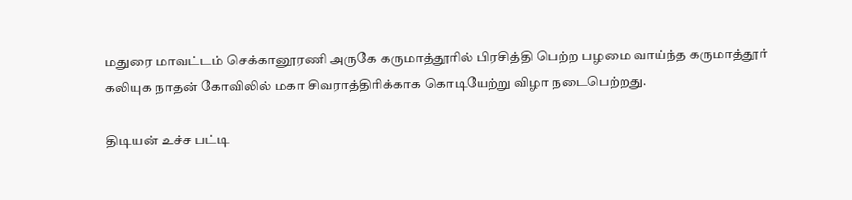மதுரை மாவட்டம் செக்கானூரணி அருகே கருமாத்தூரில் பிரசித்தி பெற்ற பழமை வாய்ந்த கருமாத்தூர் கலியுக நாதன் கோவிலில் மகா சிவராத்திரிக்காக கொடியேற்று விழா நடைபெற்றது.

திடியன் உச்ச பட்டி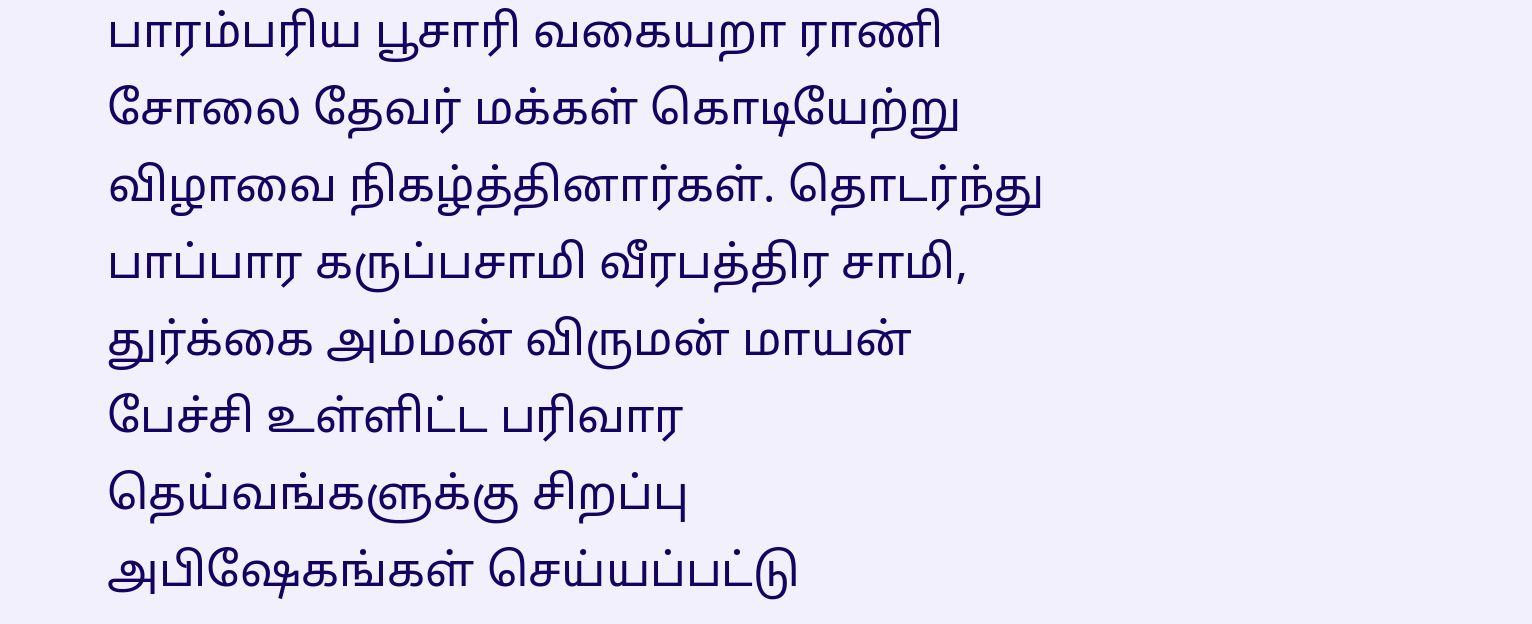பாரம்பரிய பூசாரி வகையறா ராணி சோலை தேவர் மக்கள் கொடியேற்று விழாவை நிகழ்த்தினார்கள். தொடர்ந்து பாப்பார கருப்பசாமி வீரபத்திர சாமி, துர்க்கை அம்மன் விருமன் மாயன் பேச்சி உள்ளிட்ட பரிவார தெய்வங்களுக்கு சிறப்பு அபிஷேகங்கள் செய்யப்பட்டு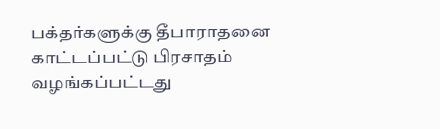பக்தர்களுக்கு தீபாராதனை காட்டப்பட்டு பிரசாதம் வழங்கப்பட்டது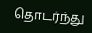தொடர்ந்து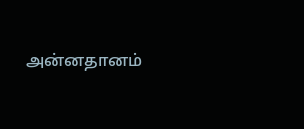அன்னதானம்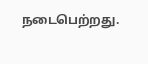நடைபெற்றது.